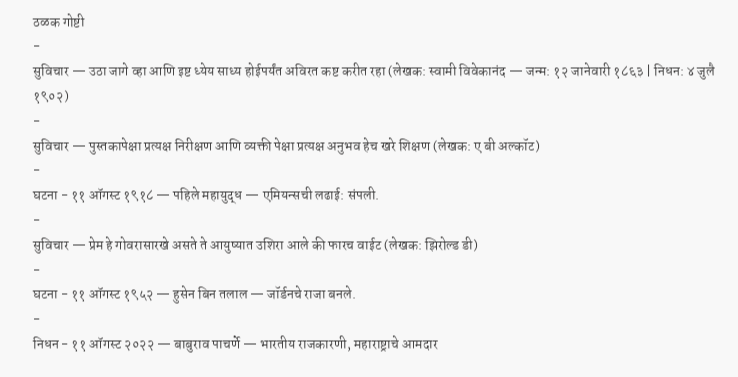ठळक गोष्टी
-
सुविचार — उठा जागे व्हा आणि इष्ट ध्येय साध्य होईपर्यंत अविरत कष्ट करीत रहा (लेखक: स्वामी विवेकानंद — जन्म: १२ जानेवारी १८६३ | निधन: ४ जुलै १९०२)
-
सुविचार — पुस्तकापेक्षा प्रत्यक्ष निरीक्षण आणि व्यक्ती पेक्षा प्रत्यक्ष अनुभव हेच खरे शिक्षण (लेखक: ए बी अल्कॉट)
-
घटना - ११ ऑगस्ट १९१८ — पहिले महायुद्ध — एमियन्सची लढाई: संपली.
-
सुविचार — प्रेम हे गोवरासारखे असते ते आयुष्यात उशिरा आले की फारच वाईट (लेखक: झिरोल्ड डी)
-
घटना - ११ ऑगस्ट १९५२ — हुसेन बिन तलाल — जॉर्डनचे राजा बनले.
-
निधन - ११ ऑगस्ट २०२२ — बाबुराव पाचर्णे — भारतीय राजकारणी, महाराष्ट्राचे आमदार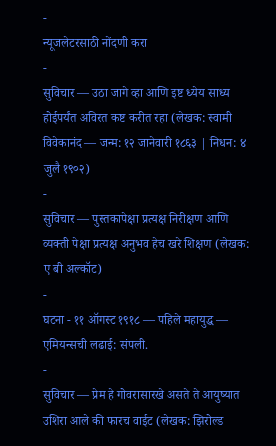-
न्यूजलेटरसाठी नोंदणी करा
-
सुविचार — उठा जागे व्हा आणि इष्ट ध्येय साध्य होईपर्यंत अविरत कष्ट करीत रहा (लेखक: स्वामी विवेकानंद — जन्म: १२ जानेवारी १८६३ | निधन: ४ जुलै १९०२)
-
सुविचार — पुस्तकापेक्षा प्रत्यक्ष निरीक्षण आणि व्यक्ती पेक्षा प्रत्यक्ष अनुभव हेच खरे शिक्षण (लेखक: ए बी अल्कॉट)
-
घटना - ११ ऑगस्ट १९१८ — पहिले महायुद्ध — एमियन्सची लढाई: संपली.
-
सुविचार — प्रेम हे गोवरासारखे असते ते आयुष्यात उशिरा आले की फारच वाईट (लेखक: झिरोल्ड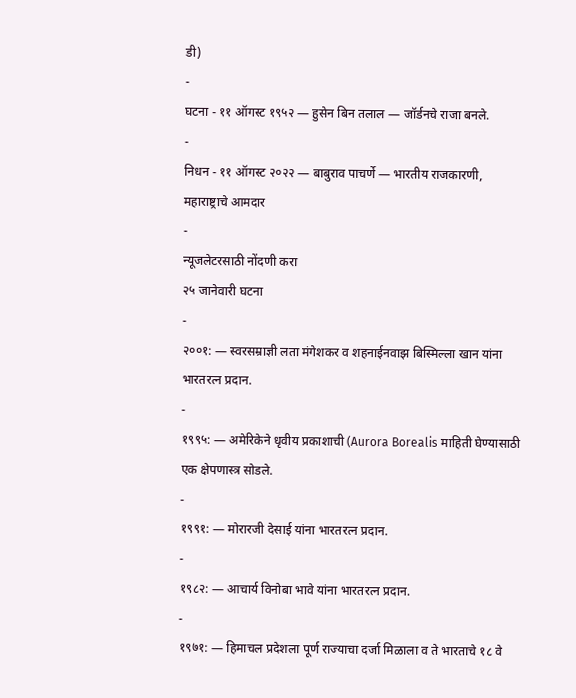डी)
-
घटना - ११ ऑगस्ट १९५२ — हुसेन बिन तलाल — जॉर्डनचे राजा बनले.
-
निधन - ११ ऑगस्ट २०२२ — बाबुराव पाचर्णे — भारतीय राजकारणी, महाराष्ट्राचे आमदार
-
न्यूजलेटरसाठी नोंदणी करा
२५ जानेवारी घटना
-
२००१: — स्वरसम्राज्ञी लता मंगेशकर व शहनाईनवाझ बिस्मिल्ला खान यांना भारतरत्न प्रदान.
-
१९९५: — अमेरिकेने धृवीय प्रकाशाची (Aurora Borealis माहिती घेण्यासाठी एक क्षेपणास्त्र सोडले.
-
१९९१: — मोरारजी देसाई यांना भारतरत्न प्रदान.
-
१९८२: — आचार्य विनोबा भावे यांना भारतरत्न प्रदान.
-
१९७१: — हिमाचल प्रदेशला पूर्ण राज्याचा दर्जा मिळाला व ते भारताचे १८ वे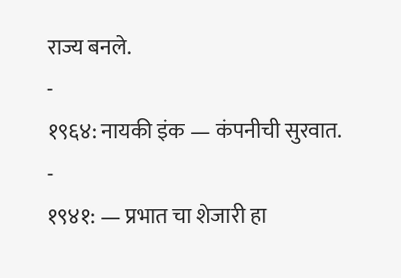राज्य बनले.
-
१९६४: नायकी इंक — कंपनीची सुरवात.
-
१९४१: — प्रभात चा शेजारी हा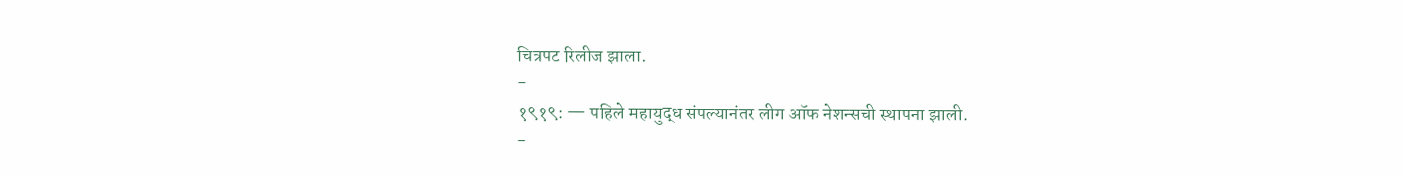चित्रपट रिलीज झाला.
-
१९१९: — पहिले महायुद्ध संपल्यानंतर लीग ऑफ नेशन्सची स्थापना झाली.
-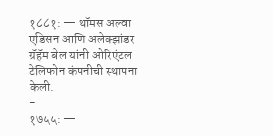१८८१: — थॉमस अल्वा एडिसन आणि अलेक्झांडर ग्रॅहॅम बेल यांनी ओरिएंटल टेलिफोन कंपनीची स्थापना केली.
-
१७५५: —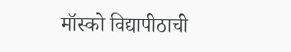मॉस्को विद्यापीठाची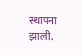स्थापना झाली.